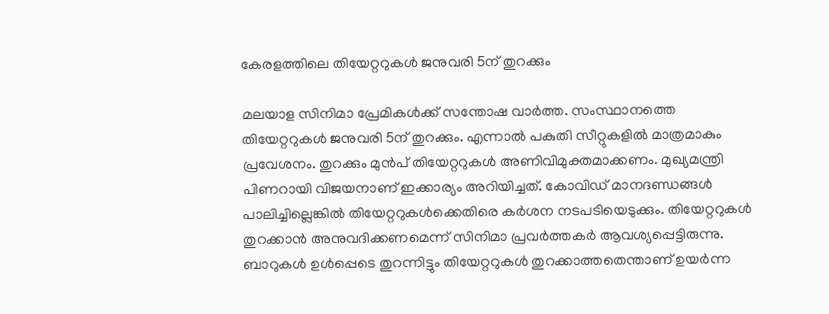കേരളത്തിലെ തിയേറ്ററുകള്‍ ജനുവരി 5ന് തുറക്കും

മലയാള സിനിമാ പ്രേമികള്‍ക്ക് സന്തോഷ വാര്‍ത്ത. സംസ്ഥാനത്തെ തിയേറ്ററുകള്‍ ജനുവരി 5ന് തുറക്കും. എന്നാല്‍ പകുതി സീറ്റുകളില്‍ മാത്രമാകും പ്രവേശനം. തുറക്കും മുന്‍പ് തിയേറ്ററുകള്‍ അണിവിമുക്തമാക്കണം. മുഖ്യമന്ത്രി പിണറായി വിജയനാണ് ഇക്കാര്യം അറിയിച്ചത്. കോവിഡ് മാനദണ്ഡങ്ങള്‍ പാലിച്ചില്ലെങ്കില്‍ തിയേറ്ററുകള്‍ക്കെതിരെ കര്‍ശന നടപടിയെടുക്കും. തിയേറ്ററുകള്‍ തുറക്കാന്‍ അനുവദിക്കണമെന്ന് സിനിമാ പ്രവര്‍ത്തകര്‍ ആവശ്യപ്പെട്ടിരുന്നു. ബാറുകള്‍ ഉള്‍പ്പെടെ തുറന്നിട്ടും തിയേറ്ററുകള്‍ തുറക്കാത്തതെന്താണ് ഉയര്‍ന്ന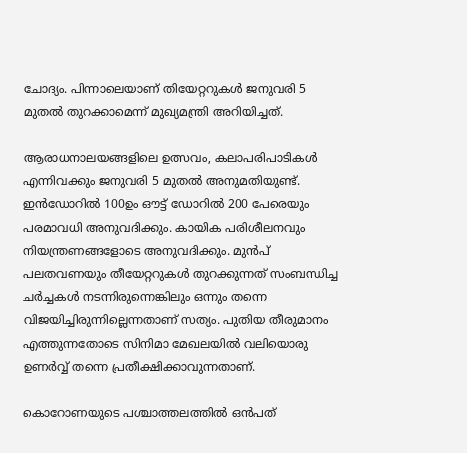ചോദ്യം. പിന്നാലെയാണ് തിയേറ്ററുകള്‍ ജനുവരി 5 മുതല്‍ തുറക്കാമെന്ന് മുഖ്യമന്ത്രി അറിയിച്ചത്.

ആരാധനാലയങ്ങളിലെ ഉത്സവം, കലാപരിപാടികള്‍ എന്നിവക്കും ജനുവരി 5 മുതല്‍ അനുമതിയുണ്ട്. ഇന്‍ഡോറില്‍ 100ഉം ഔട്ട് ഡോറില്‍ 200 പേരെയും പരമാവധി അനുവദിക്കും. കായിക പരിശീലനവും നിയന്ത്രണങ്ങളോടെ അനുവദിക്കും. മുന്‍പ് പലതവണയും തീയേറ്ററുകള്‍ തുറക്കുന്നത് സംബന്ധിച്ച ചര്‍ച്ചകള്‍ നടന്നിരുന്നെങ്കിലും ഒന്നും തന്നെ വിജയിച്ചിരുന്നില്ലെന്നതാണ് സത്യം. പുതിയ തീരുമാനം എത്തുന്നതോടെ സിനിമാ മേഖലയില്‍ വലിയൊരു ഉണര്‍വ്വ് തന്നെ പ്രതീക്ഷിക്കാവുന്നതാണ്.

കൊറോണയുടെ പശ്ചാത്തലത്തില്‍ ഒന്‍പത്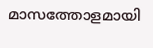മാസത്തോളമായി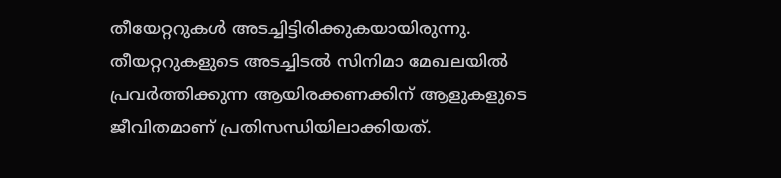തീയേറ്ററുകള്‍ അടച്ചിട്ടിരിക്കുകയായിരുന്നു. തീയറ്ററുകളുടെ അടച്ചിടല്‍ സിനിമാ മേഖലയില്‍ പ്രവര്‍ത്തിക്കുന്ന ആയിരക്കണക്കിന് ആളുകളുടെ ജീവിതമാണ് പ്രതിസന്ധിയിലാക്കിയത്.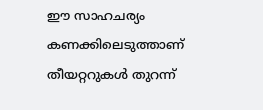ഈ സാഹചര്യം കണക്കിലെടുത്താണ് തീയറ്ററുകള്‍ തുറന്ന്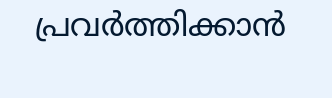പ്രവര്‍ത്തിക്കാന്‍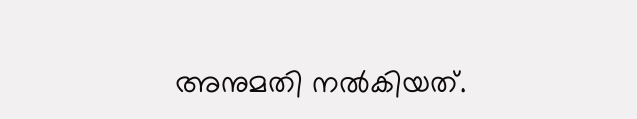അനുമതി നല്‍കിയത്.